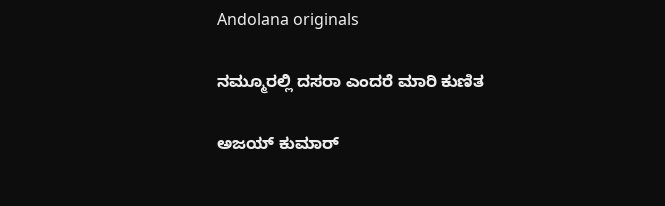Andolana originals

ನಮ್ಮೂರಲ್ಲಿ ದಸರಾ ಎಂದರೆ ಮಾರಿ ಕುಣಿತ

ಅಜಯ್‌ ಕುಮಾರ್‌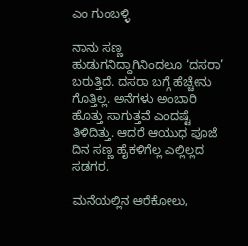ಎಂ ಗುಂಬಳ್ಳಿ

ನಾನು ಸಣ್ಣ ಹುಡುಗನಿದ್ದಾಗಿನಿಂದಲೂ ‘ದಸರಾ’ ಬರುತ್ತಿದೆ. ದಸರಾ ಬಗ್ಗೆ ಹೆಚ್ಚೇನು ಗೊತ್ತಿಲ್ಲ. ಅನೆಗಳು ಅಂಬಾರಿ ಹೊತ್ತು ಸಾಗುತ್ತವೆ ಎಂದಷ್ಟೆ ತಿಳಿದಿತ್ತು. ಆದರೆ ಆಯುಧ ಪೂಜೆ ದಿನ ಸಣ್ಣ ಹೈಕಳಿಗೆಲ್ಲ ಎಲ್ಲಿಲ್ಲದ ಸಡಗರ.

ಮನೆಯಲ್ಲಿನ ಆರೆಕೋಲು,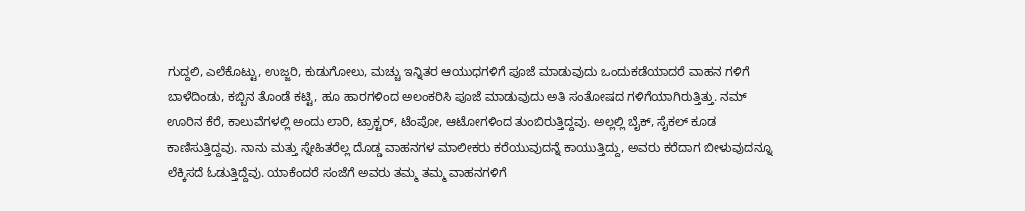ಗುದ್ದಲಿ, ಎಲೆಕೊಟ್ಟು, ಉಜ್ಜರಿ, ಕುಡುಗೋಲು, ಮಚ್ಚು ಇನ್ನಿತರ ಆಯುಧಗಳಿಗೆ ಪೂಜೆ ಮಾಡುವುದು ಒಂದುಕಡೆಯಾದರೆ ವಾಹನ ಗಳಿಗೆ ಬಾಳೆದಿಂಡು, ಕಬ್ಬಿನ ತೊಂಡೆ ಕಟ್ಟಿ, ಹೂ ಹಾರಗಳಿಂದ ಅಲಂಕರಿಸಿ ಪೂಜೆ ಮಾಡುವುದು ಅತಿ ಸಂತೋಷದ ಗಳಿಗೆಯಾಗಿರುತ್ತಿತ್ತು. ನಮ್ ಊರಿನ ಕೆರೆ, ಕಾಲುವೆಗಳಲ್ಲಿ ಅಂದು ಲಾರಿ, ಟ್ರಾಕ್ಟರ್, ಟೆಂಪೋ, ಆಟೋಗಳಿಂದ ತುಂಬಿರುತ್ತಿದ್ದವು. ಅಲ್ಲಲ್ಲಿ ಬೈಕ್, ಸೈಕಲ್ ಕೂಡ ಕಾಣಿಸುತ್ತಿದ್ದವು. ನಾನು ಮತ್ತು ಸ್ನೇಹಿತರೆಲ್ಲ ದೊಡ್ಡ ವಾಹನಗಳ ಮಾಲೀಕರು ಕರೆಯುವುದನ್ನೆ ಕಾಯುತ್ತಿದ್ದು, ಅವರು ಕರೆದಾಗ ಬೀಳುವುದನ್ನೂ ಲೆಕ್ಕಿಸದೆ ಓಡುತ್ತಿದ್ದೆವು. ಯಾಕೆಂದರೆ ಸಂಜೆಗೆ ಅವರು ತಮ್ಮ ತಮ್ಮ ವಾಹನಗಳಿಗೆ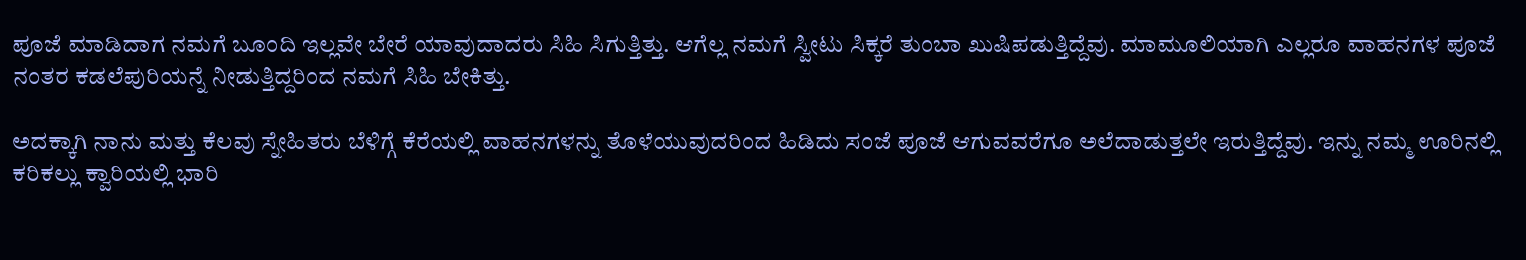ಪೂಜೆ ಮಾಡಿದಾಗ ನಮಗೆ ಬೂಂದಿ ಇಲ್ಲವೇ ಬೇರೆ ಯಾವುದಾದರು ಸಿಹಿ ಸಿಗುತ್ತಿತ್ತು. ಆಗೆಲ್ಲ ನಮಗೆ ಸ್ವೀಟು ಸಿಕ್ಕರೆ ತುಂಬಾ ಖುಷಿಪಡುತ್ತಿದ್ದೆವು. ಮಾಮೂಲಿಯಾಗಿ ಎಲ್ಲರೂ ವಾಹನಗಳ ಪೂಜೆ ನಂತರ ಕಡಲೆಪುರಿಯನ್ನೆ ನೀಡುತ್ತಿದ್ದರಿಂದ ನಮಗೆ ಸಿಹಿ ಬೇಕಿತ್ತು.

ಅದಕ್ಕಾಗಿ ನಾನು ಮತ್ತು ಕೆಲವು ಸ್ನೇಹಿತರು ಬೆಳಿಗ್ಗೆ ಕೆರೆಯಲ್ಲಿ ವಾಹನಗಳನ್ನು ತೊಳೆಯುವುದರಿಂದ ಹಿಡಿದು ಸಂಜೆ ಪೂಜೆ ಆಗುವವರೆಗೂ ಅಲೆದಾಡುತ್ತಲೇ ಇರುತ್ತಿದ್ದೆವು. ಇನ್ನು ನಮ್ಮ ಊರಿನಲ್ಲಿ ಕರಿಕಲ್ಲು ಕ್ವಾರಿಯಲ್ಲಿ ಭಾರಿ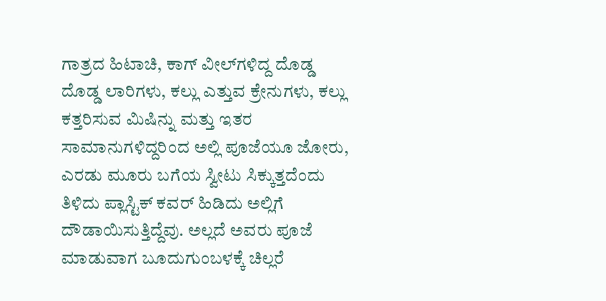ಗಾತ್ರದ ಹಿಟಾಚಿ, ಕಾಗ್ ವೀಲ್‌ಗಳಿದ್ದ ದೊಡ್ಡ ದೊಡ್ಡ ಲಾರಿಗಳು, ಕಲ್ಲು ಎತ್ತುವ ಕ್ರೇನುಗಳು, ಕಲ್ಲು ಕತ್ತರಿಸುವ ಮಿಷಿನ್ನು ಮತ್ತು ಇತರ ಸಾಮಾನುಗಳಿದ್ದರಿಂದ ಅಲ್ಲಿ ಪೂಜೆಯೂ ಜೋರು, ಎರಡು ಮೂರು ಬಗೆಯ ಸ್ವೀಟು ಸಿಕ್ಕುತ್ತದೆಂದು ತಿಳಿದು ಪ್ಲಾಸ್ಟಿಕ್ ಕವರ್ ಹಿಡಿದು ಅಲ್ಲಿಗೆ ದೌಡಾಯಿಸುತ್ತಿದ್ದೆವು. ಅಲ್ಲದೆ ಅವರು ಪೂಜೆ ಮಾಡುವಾಗ ಬೂದುಗುಂಬಳಕ್ಕೆ ಚಿಲ್ಲರೆ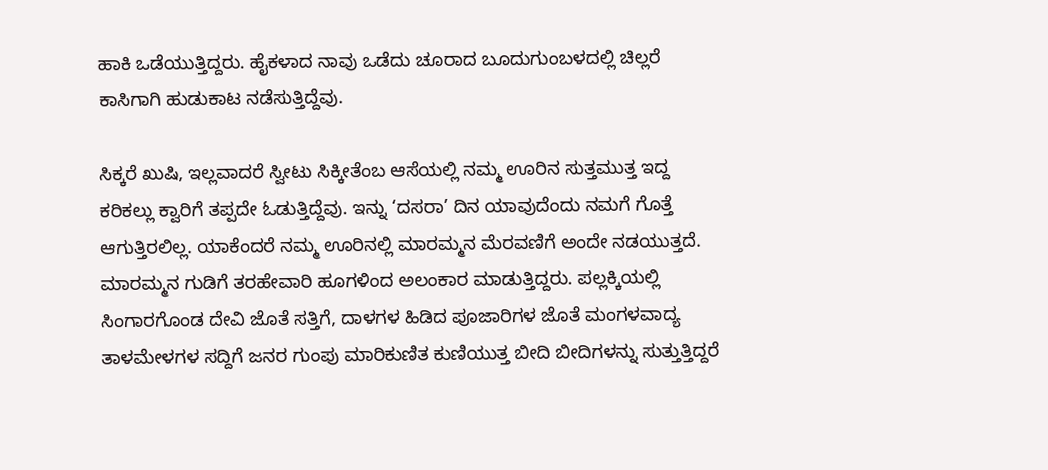ಹಾಕಿ ಒಡೆಯುತ್ತಿದ್ದರು. ಹೈಕಳಾದ ನಾವು ಒಡೆದು ಚೂರಾದ ಬೂದುಗುಂಬಳದಲ್ಲಿ ಚಿಲ್ಲರೆ ಕಾಸಿಗಾಗಿ ಹುಡುಕಾಟ ನಡೆಸುತ್ತಿದ್ದೆವು.

ಸಿಕ್ಕರೆ ಖುಷಿ, ಇಲ್ಲವಾದರೆ ಸ್ವೀಟು ಸಿಕ್ಕೀತೆಂಬ ಆಸೆಯಲ್ಲಿ ನಮ್ಮ ಊರಿನ ಸುತ್ತಮುತ್ತ ಇದ್ದ ಕರಿಕಲ್ಲು ಕ್ವಾರಿಗೆ ತಪ್ಪದೇ ಓಡುತ್ತಿದ್ದೆವು. ಇನ್ನು ‘ದಸರಾ’ ದಿನ ಯಾವುದೆಂದು ನಮಗೆ ಗೊತ್ತೆ ಆಗುತ್ತಿರಲಿಲ್ಲ. ಯಾಕೆಂದರೆ ನಮ್ಮ ಊರಿನಲ್ಲಿ ಮಾರಮ್ಮನ ಮೆರವಣಿಗೆ ಅಂದೇ ನಡಯುತ್ತದೆ. ಮಾರಮ್ಮನ ಗುಡಿಗೆ ತರಹೇವಾರಿ ಹೂಗಳಿಂದ ಅಲಂಕಾರ ಮಾಡುತ್ತಿದ್ದರು. ಪಲ್ಲಕ್ಕಿಯಲ್ಲಿ ಸಿಂಗಾರಗೊಂಡ ದೇವಿ ಜೊತೆ ಸತ್ತಿಗೆ, ದಾಳಗಳ ಹಿಡಿದ ಪೂಜಾರಿಗಳ ಜೊತೆ ಮಂಗಳವಾದ್ಯ ತಾಳಮೇಳಗಳ ಸದ್ದಿಗೆ ಜನರ ಗುಂಪು ಮಾರಿಕುಣಿತ ಕುಣಿಯುತ್ತ ಬೀದಿ ಬೀದಿಗಳನ್ನು ಸುತ್ತುತ್ತಿದ್ದರೆ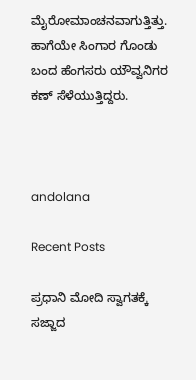ಮೈರೋಮಾಂಚನವಾಗುತ್ತಿತ್ತು. ಹಾಗೆಯೇ ಸಿಂಗಾರ ಗೊಂಡು ಬಂದ ಹೆಂಗಸರು ಯೌವ್ವನಿಗರ ಕಣ್ ಸೆಳೆಯುತ್ತಿದ್ದರು.



andolana

Recent Posts

ಪ್ರಧಾನಿ ಮೋದಿ ಸ್ವಾಗತಕ್ಕೆ ಸಜ್ಜಾದ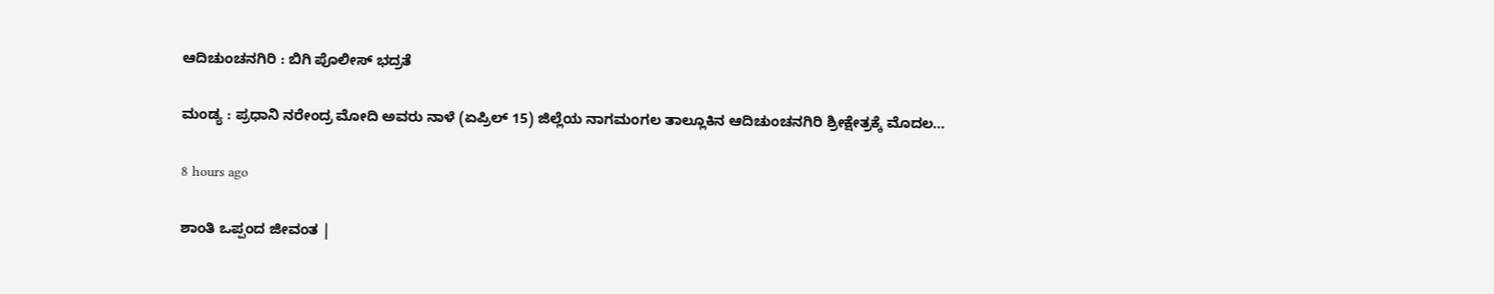ಆದಿಚುಂಚನಗಿರಿ : ಬಿಗಿ ಪೊಲೀಸ್‌ ಭದ್ರತೆ

ಮಂಡ್ಯ : ಪ್ರಧಾನಿ ನರೇಂದ್ರ ಮೋದಿ ಅವರು ನಾಳೆ (ಏಪ್ರಿಲ್ 15) ಜಿಲ್ಲೆಯ ನಾಗಮಂಗಲ ತಾಲ್ಲೂಕಿನ ಆದಿಚುಂಚನಗಿರಿ ಶ್ರೀಕ್ಷೇತ್ರಕ್ಕೆ ಮೊದಲ…

8 hours ago

ಶಾಂತಿ ಒಪ್ಪಂದ ಜೀವಂತ |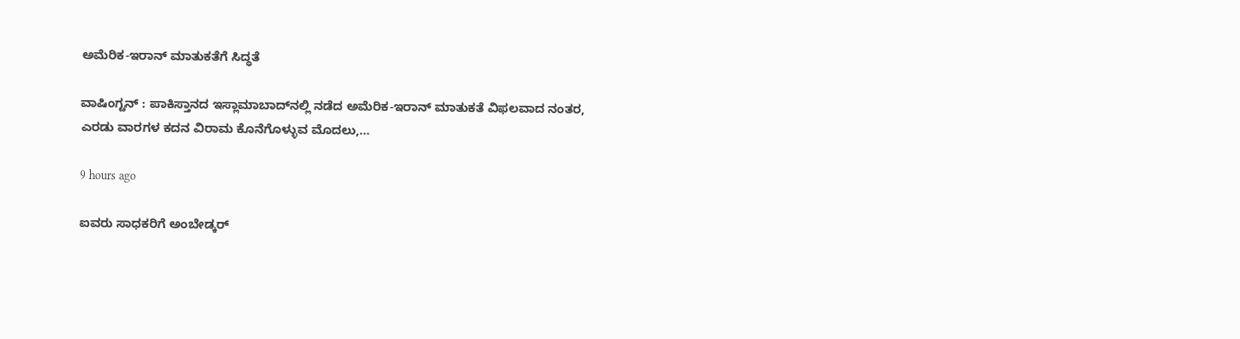ಅಮೆರಿಕ-ಇರಾನ್ ಮಾತುಕತೆಗೆ ಸಿದ್ಧತೆ

ವಾಷಿಂಗ್ಟನ್ : ಪಾಕಿಸ್ತಾನದ ಇಸ್ಲಾಮಾಬಾದ್‌ನಲ್ಲಿ ನಡೆದ ಅಮೆರಿಕ-ಇರಾನ್ ಮಾತುಕತೆ ವಿಫಲವಾದ ನಂತರ, ಎರಡು ವಾರಗಳ ಕದನ ವಿರಾಮ ಕೊನೆಗೊಳ್ಳುವ ಮೊದಲು,…

9 hours ago

ಐವರು ಸಾಧಕರಿಗೆ ಅಂಬೇಡ್ಕರ್‌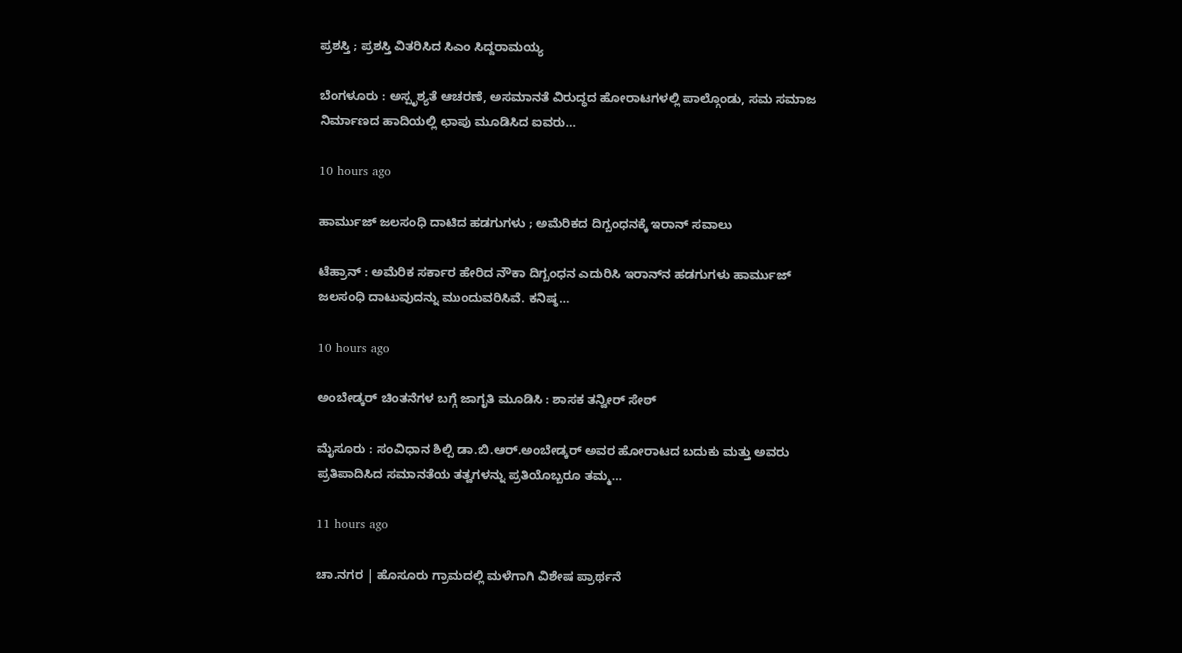ಪ್ರಶಸ್ತಿ ; ಪ್ರಶಸ್ತಿ ವಿತರಿಸಿದ ಸಿಎಂ ಸಿದ್ದರಾಮಯ್ಯ

ಬೆಂಗಳೂರು : ಅಸ್ಪೃಶ್ಯತೆ ಆಚರಣೆ, ಅಸಮಾನತೆ ವಿರುದ್ಧದ ಹೋರಾಟಗಳಲ್ಲಿ ಪಾಲ್ಗೊಂಡು, ಸಮ ಸಮಾಜ ನಿರ್ಮಾಣದ ಹಾದಿಯಲ್ಲಿ ಛಾಪು ಮೂಡಿಸಿದ ಐವರು…

10 hours ago

ಹಾರ್ಮುಜ್ ಜಲಸಂಧಿ ದಾಟಿದ ಹಡಗುಗಳು ; ಅಮೆರಿಕದ ದಿಗ್ಬಂಧನಕ್ಕೆ ಇರಾನ್ ಸವಾಲು

ಟೆಹ್ರಾನ್‌ : ಅಮೆರಿಕ ಸರ್ಕಾರ ಹೇರಿದ ನೌಕಾ ದಿಗ್ಬಂಧನ ಎದುರಿಸಿ ಇರಾನ್‌ನ ಹಡಗುಗಳು ಹಾರ್ಮುಜ್ ಜಲಸಂಧಿ ದಾಟುವುದನ್ನು ಮುಂದುವರಿಸಿವೆ. ಕನಿಷ್ಠ…

10 hours ago

ಅಂಬೇಡ್ಕರ್‌ ಚಿಂತನೆಗಳ ಬಗ್ಗೆ ಜಾಗೃತಿ ಮೂಡಿಸಿ : ಶಾಸಕ ತನ್ವೀರ್‌ ಸೇಠ್‌

ಮೈಸೂರು : ಸಂವಿಧಾನ ಶಿಲ್ಪಿ ಡಾ.ಬಿ.ಆರ್.ಅಂಬೇಡ್ಕರ್ ಅವರ ಹೋರಾಟದ ಬದುಕು ಮತ್ತು ಅವರು ಪ್ರತಿಪಾದಿಸಿದ ಸಮಾನತೆಯ ತತ್ವಗಳನ್ನು ಪ್ರತಿಯೊಬ್ಬರೂ ತಮ್ಮ…

11 hours ago

ಚಾ.ನಗರ | ಹೊಸೂರು ಗ್ರಾಮದಲ್ಲಿ ಮಳೆಗಾಗಿ ವಿಶೇಷ ಪ್ರಾರ್ಥನೆ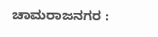ಚಾಮರಾಜನಗರ :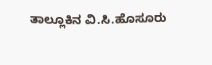ತಾಲ್ಲೂಕಿನ ವಿ.ಸಿ.ಹೊಸೂರು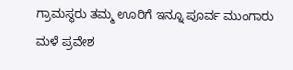ಗ್ರಾಮಸ್ಥರು ತಮ್ಮ ಊರಿಗೆ ಇನ್ನೂ ಪೂರ್ವ ಮುಂಗಾರು ಮಳೆ ಪ್ರವೇಶ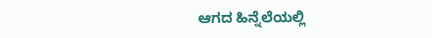ಆಗದ ಹಿನ್ನೆಲೆಯಲ್ಲಿ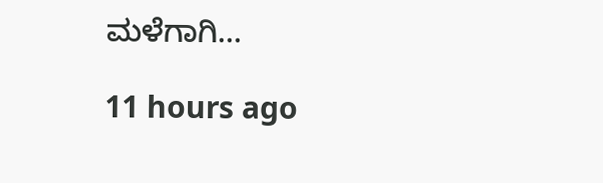ಮಳೆಗಾಗಿ…

11 hours ago